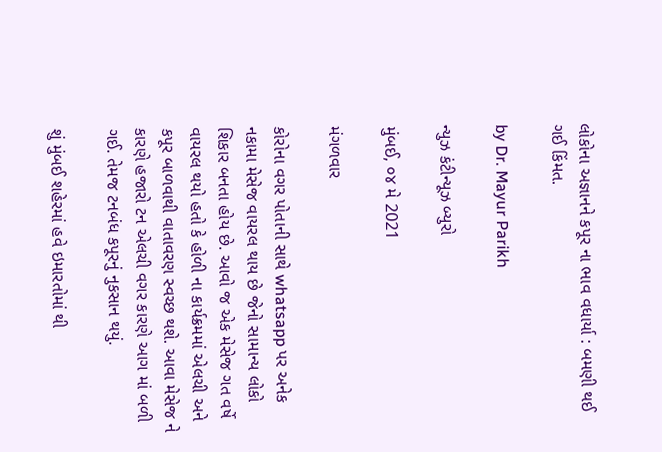લોકોના અજ્ઞાનને કપૂર ના ભાવ વધાર્યા : બમણી થઈ ગઈ કિંમત.

by Dr. Mayur Parikh

ન્યુઝ કંટીન્યૂઝ બ્યુરો

મુંબઈ, ૦૪ મે 2021

મંગળવાર

કોરોના વગર પોતાની સાથે whatsapp પર અનેક નકામા મેસેજ વાયરલ થાય છે જેનો સામાન્ય લોકો શિકાર બનતા હોય છે. આવો જ એક મેસેજ ગત વર્ષે વાયરલ થયો હતો કે હોળી ના કાર્યક્રમમાં એલચી અને કપૂર બાળવાથી વાતાવરણ સ્વચ્છ થશે. આવા મેસેજ ને કારણે હજારો ટન એલચી વગર કારણે આગ માં બળી ગઈ. તેમજ ટનબંધ કપૂરનું નુકસાન થયું.

શું મુંબઈ શહેરમાં હવે ઇમારતોમાં થી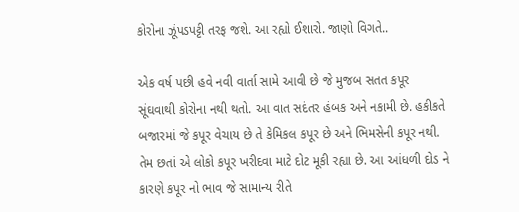કોરોના ઝૂંપડપટ્ટી તરફ જશે. આ રહ્યો ઈશારો. જાણો વિગતે..

એક વર્ષ પછી હવે નવી વાર્તા સામે આવી છે જે મુજબ સતત કપૂર સૂંઘવાથી કોરોના નથી થતો. આ વાત સદંતર હંબક અને નકામી છે. હકીકતે બજારમાં જે કપૂર વેચાય છે તે કેમિકલ કપૂર છે અને ભિમસેની કપૂર નથી. તેમ છતાં એ લોકો કપૂર ખરીદવા માટે દોટ મૂકી રહ્યા છે. આ આંધળી દોડ ને કારણે કપૂર નો ભાવ જે સામાન્ય રીતે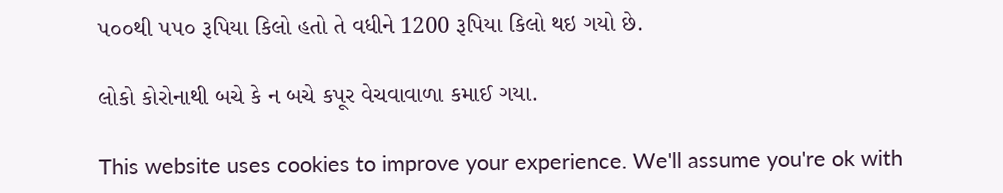૫૦૦થી ૫૫૦ રૂપિયા કિલો હતો તે વધીને 1200 રૂપિયા કિલો થઇ ગયો છે.

લોકો કોરોનાથી બચે કે ન બચે કપૂર વેચવાવાળા કમાઈ ગયા.

This website uses cookies to improve your experience. We'll assume you're ok with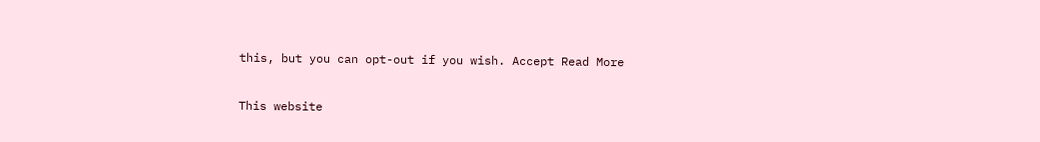this, but you can opt-out if you wish. Accept Read More

This website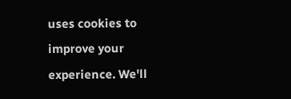uses cookies to improve your experience. We'll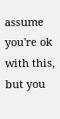assume you're ok with this, but you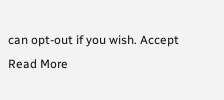can opt-out if you wish. Accept Read More